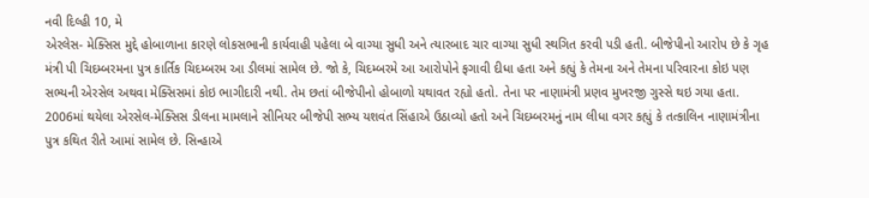નવી દિલ્હી 10, મે
એરલેસ- મેક્સિસ મુદ્દે હોબાળાના કારણે લોકસભાની કાર્યવાહી પહેલા બે વાગ્યા સુધી અને ત્યારબાદ ચાર વાગ્યા સુધી સ્થગિત કરવી પડી હતી. બીજેપીનો આરોપ છે કે ગૃહ મંત્રી પી ચિદમ્બરમના પુત્ર કાર્તિક ચિદમ્બરમ આ ડીલમાં સામેલ છે. જો કે, ચિદમ્બરમે આ આરોપોને ફગાવી દીધા હતા અને કહ્યું કે તેમના અને તેમના પરિવારના કોઇ પણ સભ્યની એરસેલ અથવા મેક્સિસમાં કોઇ ભાગીદારી નથી. તેમ છતાં બીજેપીનો હોબાળો યથાવત રહ્યો હતો. તેના પર નાણામંત્રી પ્રણવ મુખરજી ગુસ્સે થઇ ગયા હતા.
2006માં થયેલા એરસેલ-મેક્સિસ ડીલના મામલાને સીનિયર બીજેપી સભ્ય યશવંત સિંહાએ ઉઠાવ્યો હતો અને ચિદમ્બરમનું નામ લીધા વગર કહ્યું કે તત્કાલિન નાણામંત્રીના પુત્ર કથિત રીતે આમાં સામેલ છે. સિન્હાએ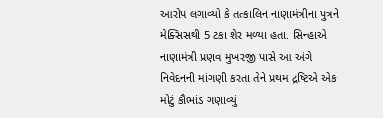આરોપ લગાવ્યો કે તત્કાલિન નાણામંત્રીના પુત્રને મેક્સિસથી 5 ટકા શેર મળ્યા હતા. સિન્હાએ નાણામંત્રી પ્રણવ મુખરજી પાસે આ અંગે નિવેદનની માંગણી કરતા તેને પ્રથમ દ્રષ્ટિએ એક મોટું કૌભાંડ ગણાવ્યું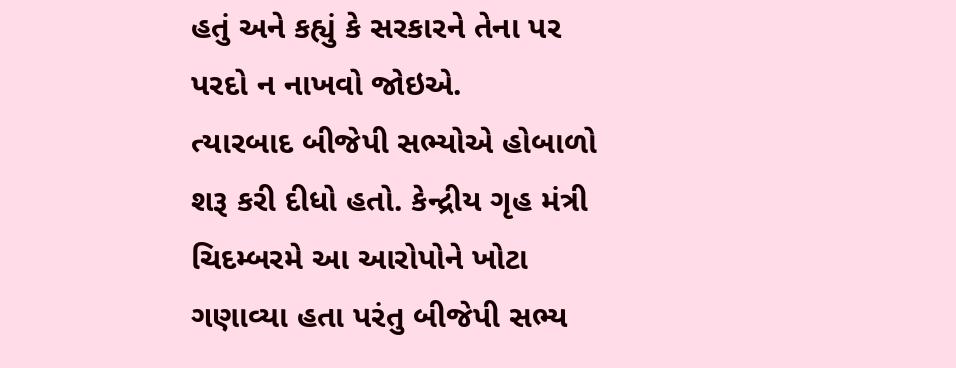હતું અને કહ્યું કે સરકારને તેના પર પરદો ન નાખવો જોઇએ.
ત્યારબાદ બીજેપી સભ્યોએ હોબાળો શરૂ કરી દીધો હતો. કેન્દ્રીય ગૃહ મંત્રી ચિદમ્બરમે આ આરોપોને ખોટા ગણાવ્યા હતા પરંતુ બીજેપી સભ્ય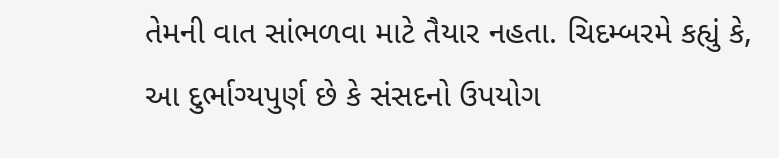તેમની વાત સાંભળવા માટે તૈયાર નહતા. ચિદમ્બરમે કહ્યું કે, આ દુર્ભાગ્યપુર્ણ છે કે સંસદનો ઉપયોગ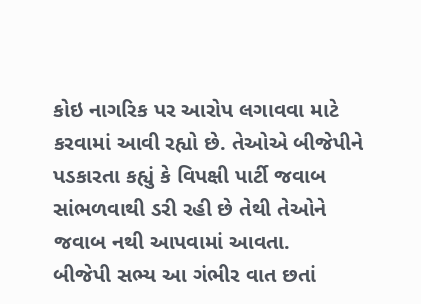કોઇ નાગરિક પર આરોપ લગાવવા માટે કરવામાં આવી રહ્યો છે. તેઓએ બીજેપીને પડકારતા કહ્યું કે વિપક્ષી પાર્ટી જવાબ સાંભળવાથી ડરી રહી છે તેથી તેઓને જવાબ નથી આપવામાં આવતા.
બીજેપી સભ્ય આ ગંભીર વાત છતાં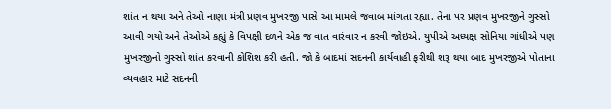શાંત ન થયા અને તેઓ નાણા મંત્રી પ્રણવ મુખરજી પાસે આ મામલે જવાબ માંગતા રહ્યા. તેના પર પ્રણવ મુખરજીને ગુસ્સો આવી ગયો અને તેઓએ કહ્યું કે વિપક્ષી દળને એક જ વાત વારંવાર ન કરવી જોઇએ. યુપીએ અધ્યક્ષ સોનિયા ગાંધીએ પણ મુખરજીનો ગુસ્સો શાંત કરવાની કોશિશ કરી હતી. જો કે બાદમાં સદનની કાર્યવાહી ફરીથી શરૂ થયા બાદ મુખરજીએ પોતાના વ્યવહાર માટે સદનની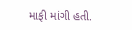માફી માંગી હતી.